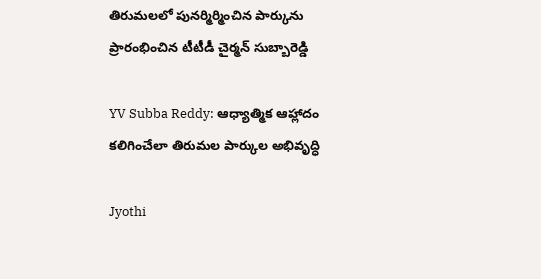తిరుమలలో పునర్మిర్మించిన పార్కును ప్రారంభించిన టీటీడీ చైర్మన్ సుబ్బారెడ్డి

YV Subba Reddy: ఆధ్యాత్మిక ఆహ్లాదం కలిగించేలా తిరుమల పార్కుల అభివృద్ధి

Jyothi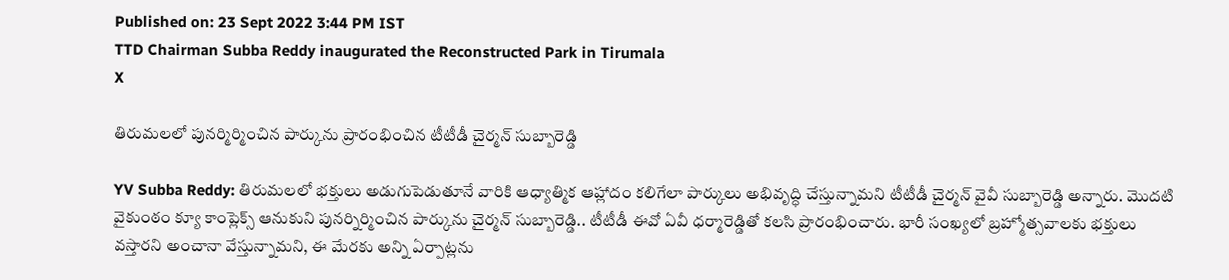Published on: 23 Sept 2022 3:44 PM IST
TTD Chairman Subba Reddy inaugurated the Reconstructed Park in Tirumala
X

తిరుమలలో పునర్మిర్మించిన పార్కును ప్రారంభించిన టీటీడీ చైర్మన్ సుబ్బారెడ్డి

YV Subba Reddy: తిరుమలలో భక్తులు అడుగుపెడుతూనే వారికి ఆధ్యాత్మిక ఆహ్లాదం కలిగేలా పార్కులు అభివృద్ధి చేస్తున్నామని టీటీడీ చైర్మన్ వైవీ సుబ్బారెడ్డి అన్నారు. మొదటి వైకుంఠం క్యూ కాంప్లెక్స్ ఆనుకుని పునర్నిర్మించిన పార్కును చైర్మన్ సుబ్బారెడ్డి.. టీటీడీ ఈవో ఏవీ ధర్మారెడ్డితో కలసి ప్రారంభించారు. భారీ సంఖ్యలో బ్రహ్మోత్సవాలకు భక్తులు వస్తారని అంచానా వేస్తున్నామని, ఈ మేరకు అన్ని ఏర్పాట్లను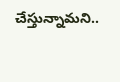చేస్తున్నామని..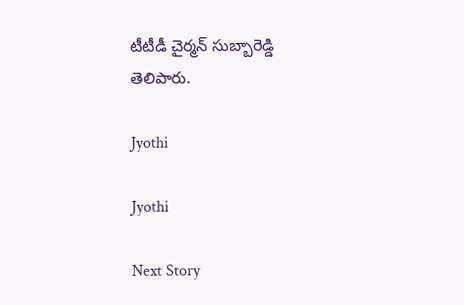టీటీడీ చైర్మన్ సుబ్బారెడ్డి తెలిపారు.

Jyothi

Jyothi

Next Story